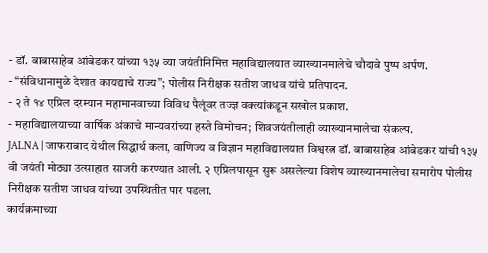- डॉ. बाबासाहेब आंबेडकर यांच्या १३५ व्या जयंतीनिमित्त महाविद्यालयात व्याख्यानमालेचे चौदावे पुष्प अर्पण.
- “संविधानामुळे देशात कायद्याचे राज्य”; पोलीस निरीक्षक सतीश जाधव यांचे प्रतिपादन.
- २ ते १४ एप्रिल दरम्यान महामानवाच्या विविध पैलूंवर तज्ज्ञ वक्त्यांकडून सखोल प्रकाश.
- महाविद्यालयाच्या वार्षिक अंकाचे मान्यवरांच्या हस्ते विमोचन; शिवजयंतीलाही व्याख्यानमालेचा संकल्प.
JALNA | जाफराबाद येथील सिद्धार्थ कला, वाणिज्य व विज्ञान महाविद्यालयात विश्वरत्न डॉ. बाबासाहेब आंबेडकर यांची १३५ वी जयंती मोठ्या उत्साहात साजरी करण्यात आली. २ एप्रिलपासून सुरू असलेल्या विशेष व्याख्यानमालेचा समारोप पोलीस निरीक्षक सतीश जाधव यांच्या उपस्थितीत पार पडला.
कार्यक्रमाच्या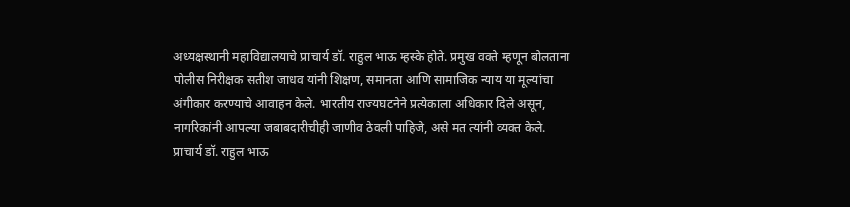अध्यक्षस्थानी महाविद्यालयाचे प्राचार्य डॉ. राहुल भाऊ म्हस्के होते. प्रमुख वक्ते म्हणून बोलताना पोलीस निरीक्षक सतीश जाधव यांनी शिक्षण, समानता आणि सामाजिक न्याय या मूल्यांचा अंगीकार करण्याचे आवाहन केले. भारतीय राज्यघटनेने प्रत्येकाला अधिकार दिले असून, नागरिकांनी आपल्या जबाबदारीचीही जाणीव ठेवली पाहिजे, असे मत त्यांनी व्यक्त केले.
प्राचार्य डॉ. राहुल भाऊ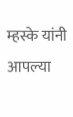म्हस्के यांनी आपल्या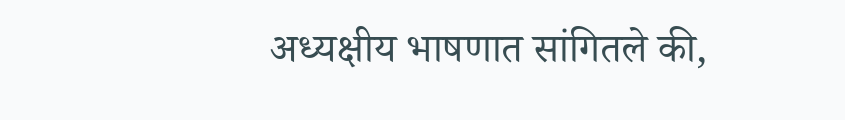अध्यक्षीय भाषणात सांगितले की,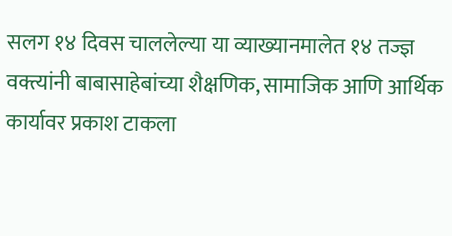सलग १४ दिवस चाललेल्या या व्याख्यानमालेत १४ तज्ज्ञ वक्त्यांनी बाबासाहेबांच्या शैक्षणिक, सामाजिक आणि आर्थिक कार्यावर प्रकाश टाकला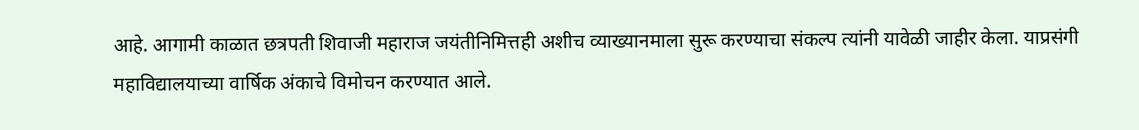आहे. आगामी काळात छत्रपती शिवाजी महाराज जयंतीनिमित्तही अशीच व्याख्यानमाला सुरू करण्याचा संकल्प त्यांनी यावेळी जाहीर केला. याप्रसंगी महाविद्यालयाच्या वार्षिक अंकाचे विमोचन करण्यात आले.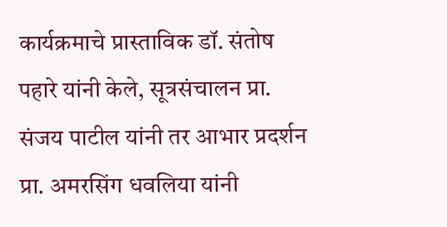कार्यक्रमाचे प्रास्ताविक डॉ. संतोष पहारे यांनी केले, सूत्रसंचालन प्रा. संजय पाटील यांनी तर आभार प्रदर्शन प्रा. अमरसिंग धवलिया यांनी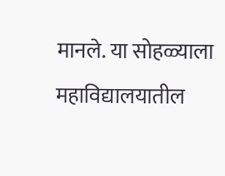मानले. या सोहळ्याला महाविद्यालयातील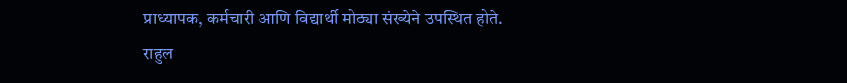प्राध्यापक, कर्मचारी आणि विद्यार्थी मोठ्या संख्येने उपस्थित होते.
राहुल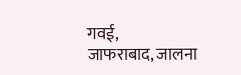गवई,
जाफराबाद, जालना